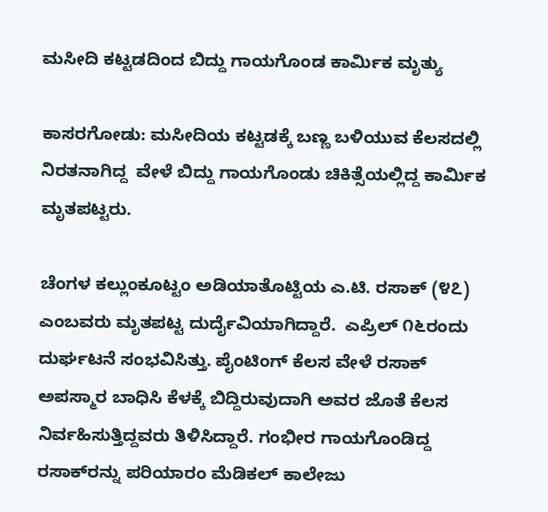ಮಸೀದಿ ಕಟ್ಟಡದಿಂದ ಬಿದ್ದು ಗಾಯಗೊಂಡ ಕಾರ್ಮಿಕ ಮೃತ್ಯು

ಕಾಸರಗೋಡು: ಮಸೀದಿಯ ಕಟ್ಟಡಕ್ಕೆ ಬಣ್ಣ ಬಳಿಯುವ ಕೆಲಸದಲ್ಲಿ ನಿರತನಾಗಿದ್ದ  ವೇಳೆ ಬಿದ್ದು ಗಾಯಗೊಂಡು ಚಿಕಿತ್ಸೆಯಲ್ಲಿದ್ದ ಕಾರ್ಮಿಕ ಮೃತಪಟ್ಟರು.

ಚೆಂಗಳ ಕಲ್ಲುಂಕೂಟ್ಟಂ ಅಡಿಯಾತೊಟ್ಟಿಯ ಎ.ಟಿ. ರಸಾಕ್ (೪೭) ಎಂಬವರು ಮೃತಪಟ್ಟ ದುರ್ದೈವಿಯಾಗಿದ್ದಾರೆ.  ಎಪ್ರಿಲ್ ೧೬ರಂದು  ದುರ್ಘಟನೆ ಸಂಭವಿಸಿತ್ತು. ಪೈಂಟಿಂಗ್ ಕೆಲಸ ವೇಳೆ ರಸಾಕ್ ಅಪಸ್ಮಾರ ಬಾಧಿಸಿ ಕೆಳಕ್ಕೆ ಬಿದ್ದಿರುವುದಾಗಿ ಅವರ ಜೊತೆ ಕೆಲಸ ನಿರ್ವಹಿಸುತ್ತಿದ್ದವರು ತಿಳಿಸಿದ್ದಾರೆ. ಗಂಭೀರ ಗಾಯಗೊಂಡಿದ್ದ ರಸಾಕ್‌ರನ್ನು ಪರಿಯಾರಂ ಮೆಡಿಕಲ್ ಕಾಲೇಜು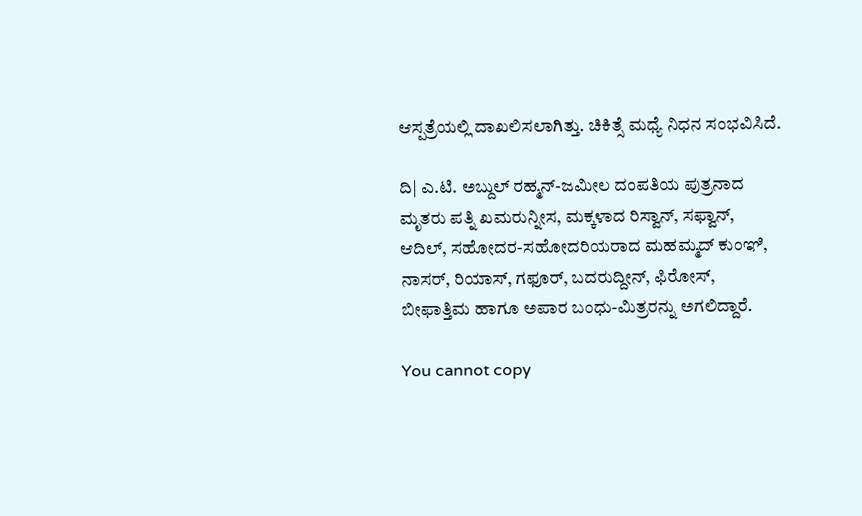ಆಸ್ಪತ್ರೆಯಲ್ಲಿ ದಾಖಲಿಸಲಾಗಿತ್ತು. ಚಿಕಿತ್ಸೆ ಮಧ್ಯೆ ನಿಧನ ಸಂಭವಿಸಿದೆ.

ದಿ| ಎ.ಟಿ. ಅಬ್ದುಲ್ ರಹ್ಮನ್-ಜಮೀಲ ದಂಪತಿಯ ಪುತ್ರನಾದ ಮೃತರು ಪತ್ನಿ ಖಮರುನ್ನೀಸ, ಮಕ್ಕಳಾದ ರಿಸ್ವಾನ್, ಸಫ್ವಾನ್, ಆದಿಲ್, ಸಹೋದರ-ಸಹೋದರಿಯರಾದ ಮಹಮ್ಮದ್ ಕುಂಞಿ, ನಾಸರ್, ರಿಯಾಸ್, ಗಫೂರ್, ಬದರುದ್ದೀನ್, ಫಿರೋಸ್, ಬೀಫಾತ್ತಿಮ ಹಾಗೂ ಅಪಾರ ಬಂಧು-ಮಿತ್ರರನ್ನು ಅಗಲಿದ್ದಾರೆ.

You cannot copy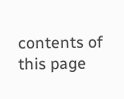contents of this page